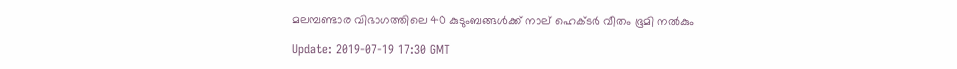മലമ്പണ്ടാര വിഭാഗത്തിലെ 40 കുടുംബങ്ങള്‍ക്ക് നാല് ഹെക്ടര്‍ വീതം ഭൂമി നല്‍കും

Update: 2019-07-19 17:30 GMT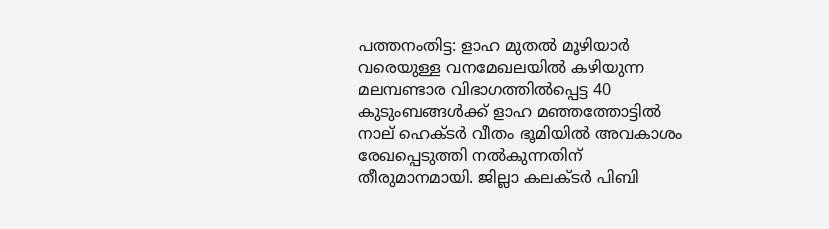പത്തനംതിട്ട: ളാഹ മുതല്‍ മൂഴിയാര്‍ വരെയുള്ള വനമേഖലയില്‍ കഴിയുന്ന മലമ്പണ്ടാര വിഭാഗത്തില്‍പ്പെട്ട 40 കുടുംബങ്ങള്‍ക്ക് ളാഹ മഞ്ഞത്തോട്ടില്‍ നാല് ഹെക്ടര്‍ വീതം ഭൂമിയില്‍ അവകാശം രേഖപ്പെടുത്തി നല്‍കുന്നതിന് തീരുമാനമായി. ജില്ലാ കലക്ടര്‍ പിബി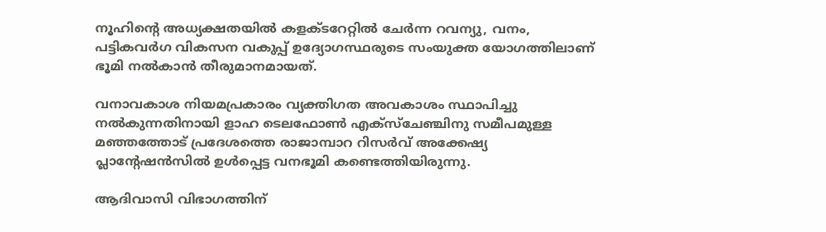നൂഹിന്റെ അധ്യക്ഷതയില്‍ കളക്ടറേറ്റില്‍ ചേര്‍ന്ന റവന്യു, വനം, പട്ടികവര്‍ഗ വികസന വകുപ്പ് ഉദ്യോഗസ്ഥരുടെ സംയുക്ത യോഗത്തിലാണ് ഭൂമി നല്‍കാന്‍ തീരുമാനമായത്.

വനാവകാശ നിയമപ്രകാരം വ്യക്തിഗത അവകാശം സ്ഥാപിച്ചു നല്‍കുന്നതിനായി ളാഹ ടെലഫോണ്‍ എക്‌സ്‌ചേഞ്ചിനു സമീപമുള്ള മഞ്ഞത്തോട് പ്രദേശത്തെ രാജാമ്പാറ റിസര്‍വ് അക്കേഷ്യ പ്ലാന്റേഷന്‍സില്‍ ഉള്‍പ്പെട്ട വനഭൂമി കണ്ടെത്തിയിരുന്നു.

ആദിവാസി വിഭാഗത്തിന്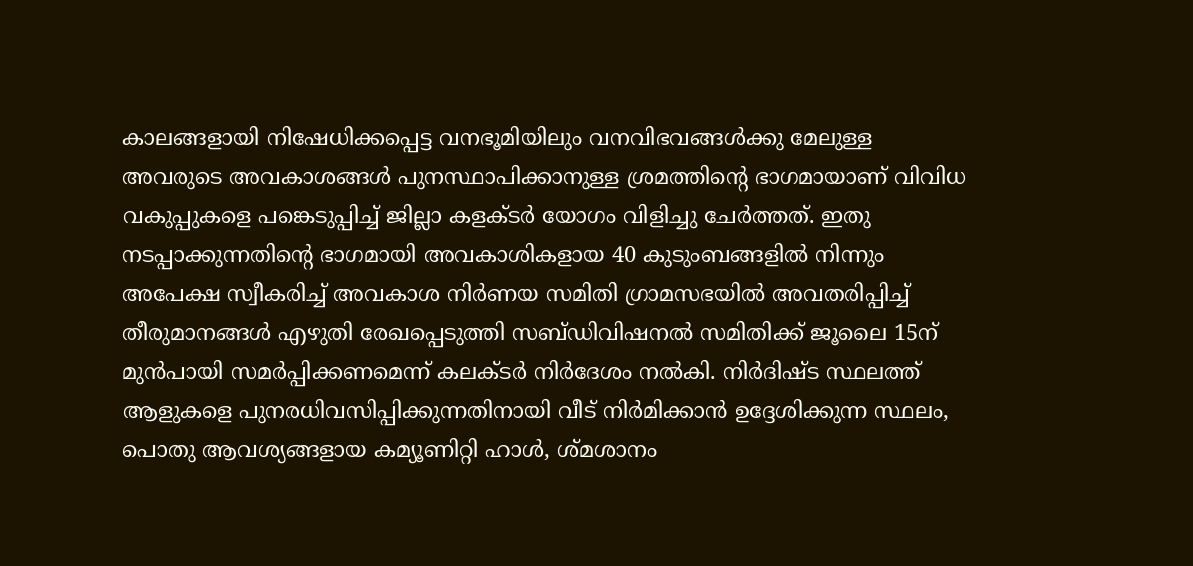കാലങ്ങളായി നിഷേധിക്കപ്പെട്ട വനഭൂമിയിലും വനവിഭവങ്ങള്‍ക്കു മേലുള്ള അവരുടെ അവകാശങ്ങള്‍ പുനസ്ഥാപിക്കാനുള്ള ശ്രമത്തിന്റെ ഭാഗമായാണ് വിവിധ വകുപ്പുകളെ പങ്കെടുപ്പിച്ച് ജില്ലാ കളക്ടര്‍ യോഗം വിളിച്ചു ചേര്‍ത്തത്. ഇതു നടപ്പാക്കുന്നതിന്റെ ഭാഗമായി അവകാശികളായ 40 കുടുംബങ്ങളില്‍ നിന്നും അപേക്ഷ സ്വീകരിച്ച് അവകാശ നിര്‍ണയ സമിതി ഗ്രാമസഭയില്‍ അവതരിപ്പിച്ച് തീരുമാനങ്ങള്‍ എഴുതി രേഖപ്പെടുത്തി സബ്ഡിവിഷനല്‍ സമിതിക്ക് ജൂലൈ 15ന് മുന്‍പായി സമര്‍പ്പിക്കണമെന്ന് കലക്ടര്‍ നിര്‍ദേശം നല്‍കി. നിര്‍ദിഷ്ട സ്ഥലത്ത് ആളുകളെ പുനരധിവസിപ്പിക്കുന്നതിനായി വീട് നിര്‍മിക്കാന്‍ ഉദ്ദേശിക്കുന്ന സ്ഥലം, പൊതു ആവശ്യങ്ങളായ കമ്യൂണിറ്റി ഹാള്‍, ശ്മശാനം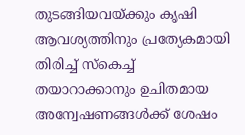തുടങ്ങിയവയ്ക്കും കൃഷി ആവശ്യത്തിനും പ്രത്യേകമായി തിരിച്ച് സ്‌കെച്ച് തയാറാക്കാനും ഉചിതമായ അന്വേഷണങ്ങള്‍ക്ക് ശേഷം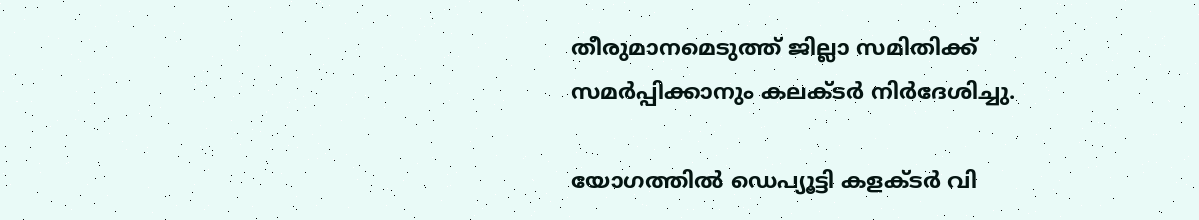തീരുമാനമെടുത്ത് ജില്ലാ സമിതിക്ക് സമര്‍പ്പിക്കാനും കലക്ടര്‍ നിര്‍ദേശിച്ചു.

യോഗത്തില്‍ ഡെപ്യൂട്ടി കളക്ടര്‍ വി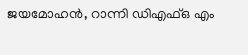ജയമോഹന്‍, റാന്നി ഡിഎഫ്ഒ എം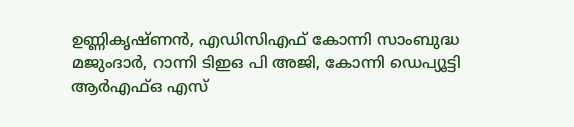ഉണ്ണികൃഷ്ണന്‍, എഡിസിഎഫ് കോന്നി സാംബുദ്ധ മജുംദാര്‍, റാന്നി ടിഇഒ പി അജി, കോന്നി ഡെപ്യൂട്ടി ആര്‍എഫ്ഒ എസ്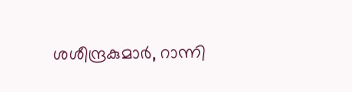ശശീന്ദ്രകുമാര്‍, റാന്നി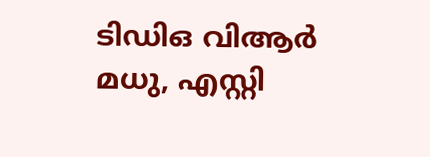ടിഡിഒ വിആര്‍ മധു, എസ്റ്റി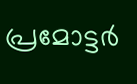പ്രമോട്ടര്‍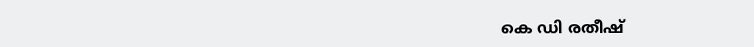കെ ഡി രതീഷ്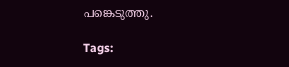പങ്കെടുത്തു.

Tags: